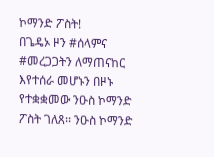ኮማንድ ፖስት!
በጌዴኦ ዞን #ሰላምና #መረጋጋትን ለማጠናከር እየተሰራ መሆኑን በዞኑ የተቋቋመው ንዑስ ኮማንድ ፖስት ገለጸ፡፡ ንዑስ ኮማንድ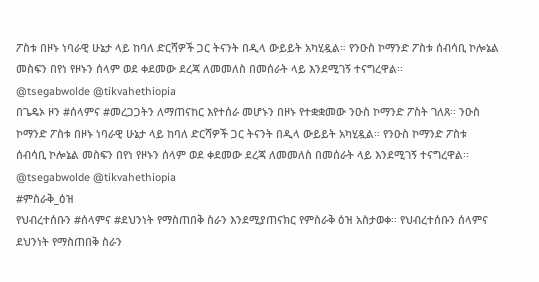ፖስቱ በዞኑ ነባራዊ ሁኔታ ላይ ከባለ ድርሻዎች ጋር ትናንት በዲላ ውይይት አካሂዷል። የንዑስ ኮማንድ ፖስቱ ሰብሳቢ ኮሎኔል መስፍን በየነ የዞኑን ሰላም ወደ ቀደመው ደረጃ ለመመለስ በመሰራት ላይ እንደሚገኝ ተናግረዋል፡፡
@tsegabwolde @tikvahethiopia
በጌዴኦ ዞን #ሰላምና #መረጋጋትን ለማጠናከር እየተሰራ መሆኑን በዞኑ የተቋቋመው ንዑስ ኮማንድ ፖስት ገለጸ፡፡ ንዑስ ኮማንድ ፖስቱ በዞኑ ነባራዊ ሁኔታ ላይ ከባለ ድርሻዎች ጋር ትናንት በዲላ ውይይት አካሂዷል። የንዑስ ኮማንድ ፖስቱ ሰብሳቢ ኮሎኔል መስፍን በየነ የዞኑን ሰላም ወደ ቀደመው ደረጃ ለመመለስ በመሰራት ላይ እንደሚገኝ ተናግረዋል፡፡
@tsegabwolde @tikvahethiopia
#ምስራቅ_ዕዝ
የህብረተሰቡን #ሰላምና #ደህንነት የማስጠበቅ ስራን እንደሚያጠናክር የምስራቅ ዕዝ አስታወቀ። የህብረተሰቡን ሰላምና ደህንነት የማስጠበቅ ስራን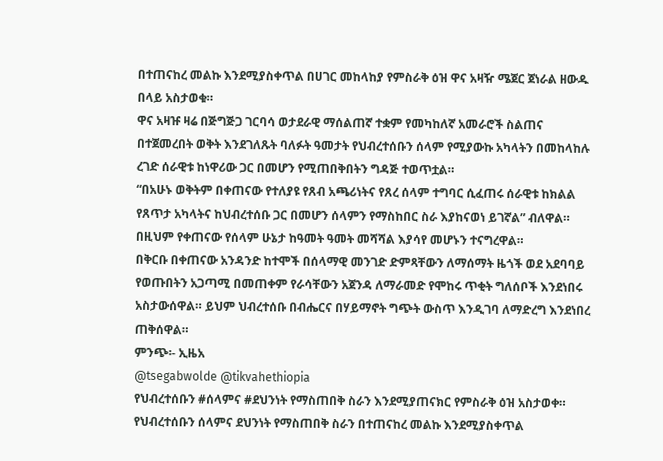በተጠናከረ መልኩ እንደሚያስቀጥል በሀገር መከላከያ የምስራቅ ዕዝ ዋና አዛዥ ሜጀር ጀነራል ዘውዱ በላይ አስታወቁ።
ዋና አዛዡ ዛሬ በጅግጅጋ ገርባሳ ወታደራዊ ማሰልጠኛ ተቋም የመካከለኛ አመራሮች ስልጠና በተጀመረበት ወቅት እንደገለጹት ባለፉት ዓመታት የህብረተሰቡን ሰላም የሚያውኩ አካላትን በመከላከሉ ረገድ ሰራዊቱ ከነዋሪው ጋር በመሆን የሚጠበቅበትን ግዳጅ ተወጥቷል።
“በአሁኑ ወቅትም በቀጠናው የተለያዩ የጸብ አጫሪነትና የጸረ ሰላም ተግባር ሲፈጠሩ ሰራዊቱ ከክልል የጸጥታ አካላትና ከህብረተሰቡ ጋር በመሆን ሰላምን የማስከበር ስራ እያከናወነ ይገኛል” ብለዋል። በዚህም የቀጠናው የሰላም ሁኔታ ከዓመት ዓመት መሻሻል እያሳየ መሆኑን ተናግረዋል።
በቅርቡ በቀጠናው አንዳንድ ከተሞች በሰላማዊ መንገድ ድምጻቸውን ለማሰማት ዜጎች ወደ አደባባይ የወጡበትን አጋጣሚ በመጠቀም የራሳቸውን አጀንዳ ለማራመድ የሞከሩ ጥቂት ግለሰቦች እንደነበሩ አስታውሰዋል። ይህም ህብረተሰቡ በብሔርና በሃይማኖት ግጭት ውስጥ እንዲገባ ለማድረግ እንደነበረ ጠቅሰዋል።
ምንጭ፡- ኢዜአ
@tsegabwolde @tikvahethiopia
የህብረተሰቡን #ሰላምና #ደህንነት የማስጠበቅ ስራን እንደሚያጠናክር የምስራቅ ዕዝ አስታወቀ። የህብረተሰቡን ሰላምና ደህንነት የማስጠበቅ ስራን በተጠናከረ መልኩ እንደሚያስቀጥል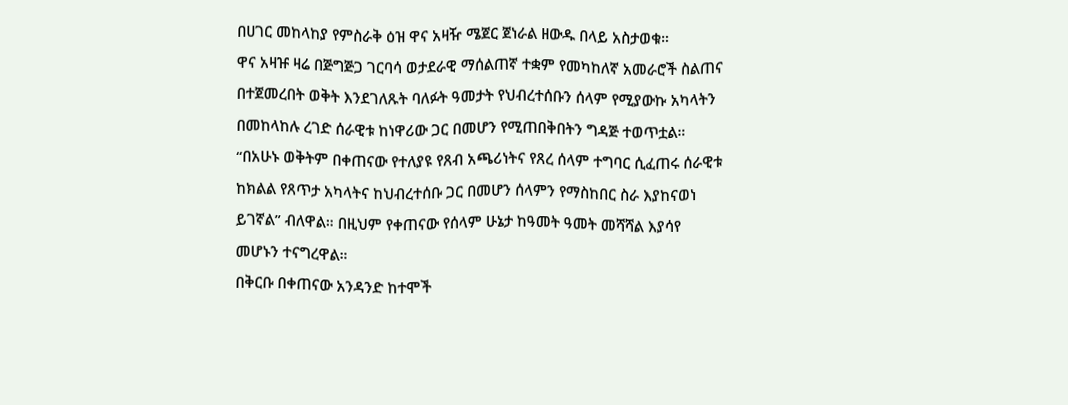በሀገር መከላከያ የምስራቅ ዕዝ ዋና አዛዥ ሜጀር ጀነራል ዘውዱ በላይ አስታወቁ።
ዋና አዛዡ ዛሬ በጅግጅጋ ገርባሳ ወታደራዊ ማሰልጠኛ ተቋም የመካከለኛ አመራሮች ስልጠና በተጀመረበት ወቅት እንደገለጹት ባለፉት ዓመታት የህብረተሰቡን ሰላም የሚያውኩ አካላትን በመከላከሉ ረገድ ሰራዊቱ ከነዋሪው ጋር በመሆን የሚጠበቅበትን ግዳጅ ተወጥቷል።
“በአሁኑ ወቅትም በቀጠናው የተለያዩ የጸብ አጫሪነትና የጸረ ሰላም ተግባር ሲፈጠሩ ሰራዊቱ ከክልል የጸጥታ አካላትና ከህብረተሰቡ ጋር በመሆን ሰላምን የማስከበር ስራ እያከናወነ ይገኛል” ብለዋል። በዚህም የቀጠናው የሰላም ሁኔታ ከዓመት ዓመት መሻሻል እያሳየ መሆኑን ተናግረዋል።
በቅርቡ በቀጠናው አንዳንድ ከተሞች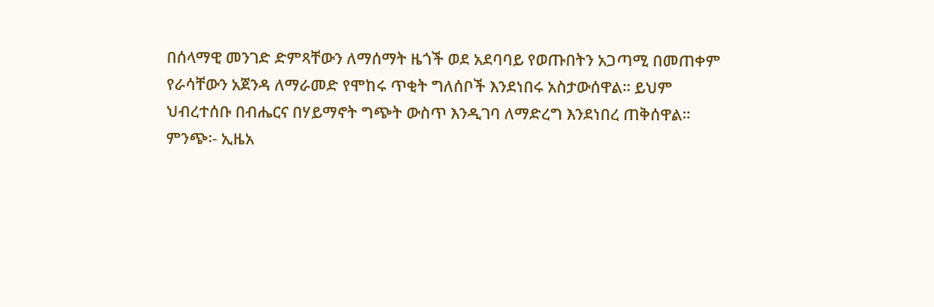በሰላማዊ መንገድ ድምጻቸውን ለማሰማት ዜጎች ወደ አደባባይ የወጡበትን አጋጣሚ በመጠቀም የራሳቸውን አጀንዳ ለማራመድ የሞከሩ ጥቂት ግለሰቦች እንደነበሩ አስታውሰዋል። ይህም ህብረተሰቡ በብሔርና በሃይማኖት ግጭት ውስጥ እንዲገባ ለማድረግ እንደነበረ ጠቅሰዋል።
ምንጭ፡- ኢዜአ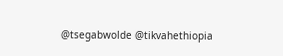@tsegabwolde @tikvahethiopia